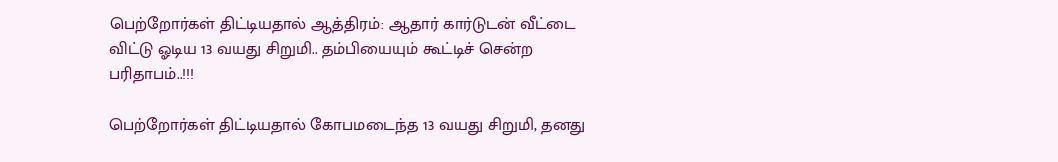பெற்றோர்கள் திட்டியதால் ஆத்திரம்: ஆதார் கார்டுடன் வீட்டை விட்டு ஓடிய 13 வயது சிறுமி.. தம்பியையும் கூட்டிச் சென்ற பரிதாபம்..!!!

பெற்றோர்கள் திட்டியதால் கோபமடைந்த 13 வயது சிறுமி, தனது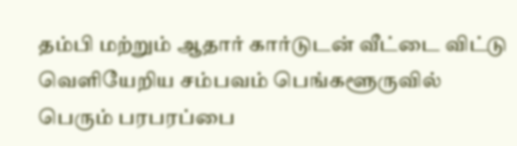தம்பி மற்றும் ஆதார் கார்டுடன் வீட்டை விட்டு வெளியேறிய சம்பவம் பெங்களூருவில் பெரும் பரபரப்பை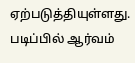ஏற்படுத்தியுள்ளது. படிப்பில் ஆர்வம்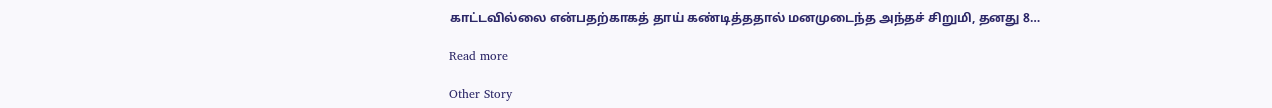காட்டவில்லை என்பதற்காகத் தாய் கண்டித்ததால் மனமுடைந்த அந்தச் சிறுமி, தனது 8…

Read more

Other Story